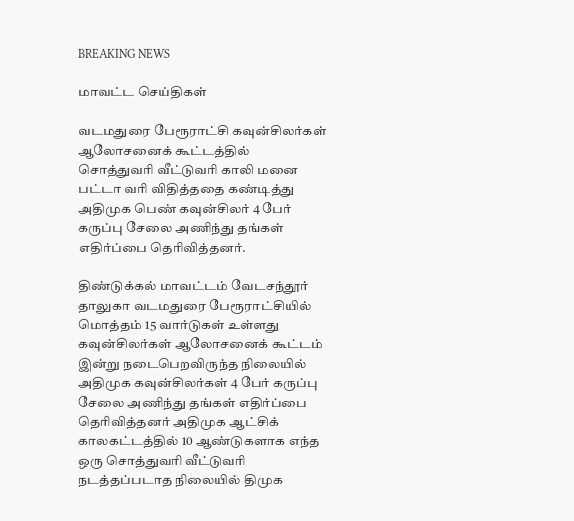BREAKING NEWS

மாவட்ட செய்திகள்

வடமதுரை பேரூராட்சி கவுன்சிலர்கள் ஆலோசனைக் கூட்டத்தில் சொத்துவரி வீட்டுவரி காலி மனை பட்டா வரி விதித்ததை கண்டித்து அதிமுக பெண் கவுன்சிலர் 4 பேர் கருப்பு சேலை அணிந்து தங்கள் எதிர்ப்பை தெரிவித்தனர்.

திண்டுக்கல் மாவட்டம் வேடசந்தூர் தாலுகா வடமதுரை பேரூராட்சியில் மொத்தம் 15 வார்டுகள் உள்ளது கவுன்சிலர்கள் ஆலோசனைக் கூட்டம் இன்று நடைபெறவிருந்த நிலையில் அதிமுக கவுன்சிலர்கள் 4 பேர் கருப்பு சேலை அணிந்து தங்கள் எதிர்ப்பை தெரிவித்தனர் அதிமுக ஆட்சிக் காலகட்டத்தில் 10 ஆண்டுகளாக எந்த ஒரு சொத்துவரி வீட்டுவரி நடத்தப்படாத நிலையில் திமுக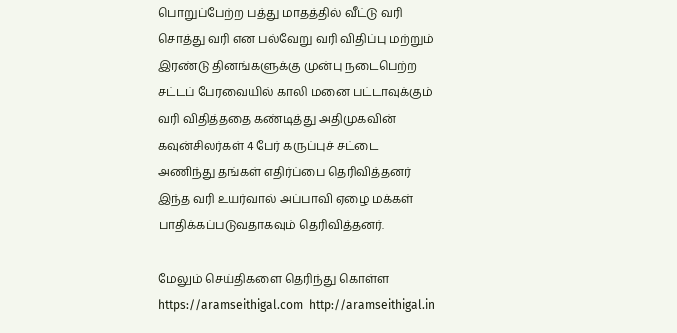பொறுப்பேற்ற பத்து மாதத்தில் வீட்டு வரி சொத்து வரி என பல்வேறு வரி விதிப்பு மற்றும் இரண்டு தினங்களுக்கு முன்பு நடைபெற்ற சட்டப் பேரவையில் காலி மனை பட்டாவுக்கும் வரி விதித்ததை கண்டித்து அதிமுகவின் கவுன்சிலர்கள் 4 பேர் கருப்புச் சட்டை அணிந்து தங்கள் எதிர்ப்பை தெரிவித்தனர் இந்த வரி உயர்வால் அப்பாவி ஏழை மக்கள் பாதிக்கப்படுவதாகவும் தெரிவித்தனர்.

மேலும் செய்திகளை தெரிந்து கொள்ள https://aramseithigal.com  http://aramseithigal.in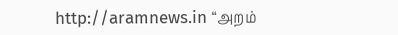http://aramnews.in “அறம்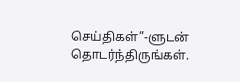செய்திகள்”-ளுடன் தொடர்ந்திருங்கள்.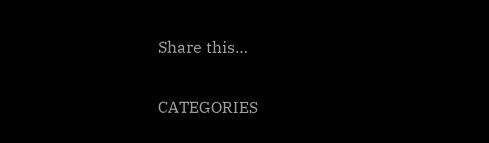Share this…

CATEGORIES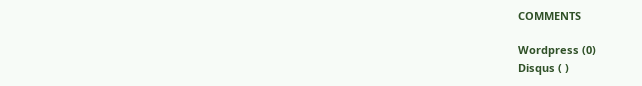COMMENTS

Wordpress (0)
Disqus ( )